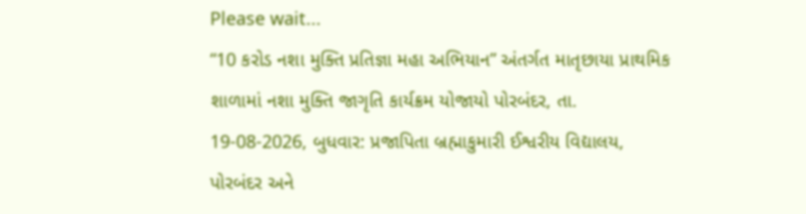Please wait...
“10 કરોડ નશા મુક્તિ પ્રતિજ્ઞા મહા અભિયાન” અંતર્ગત માતૃછાયા પ્રાથમિક શાળામાં નશા મુક્તિ જાગૃતિ કાર્યક્રમ યોજાયો પોરબંદર, તા. 19-08-2026, બુધવાર: પ્રજાપિતા બ્રહ્માકુમારી ઈશ્વરીય વિદ્યાલય, પોરબંદર અને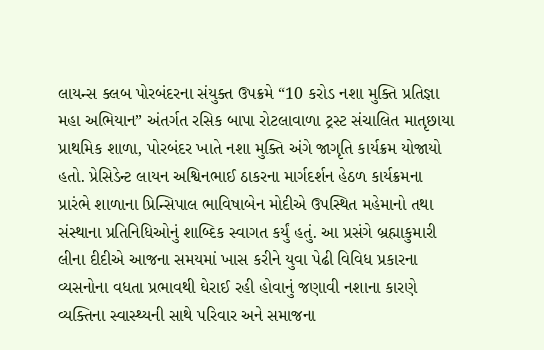લાયન્સ ક્લબ પોરબંદરના સંયુક્ત ઉપક્રમે “10 કરોડ નશા મુક્તિ પ્રતિજ્ઞા મહા અભિયાન” અંતર્ગત રસિક બાપા રોટલાવાળા ટ્રસ્ટ સંચાલિત માતૃછાયા પ્રાથમિક શાળા, પોરબંદર ખાતે નશા મુક્તિ અંગે જાગૃતિ કાર્યક્રમ યોજાયો હતો. પ્રેસિડેન્ટ લાયન અશ્વિનભાઈ ઠાકરના માર્ગદર્શન હેઠળ કાર્યક્રમના પ્રારંભે શાળાના પ્રિન્સિપાલ ભાવિષાબેન મોદીએ ઉપસ્થિત મહેમાનો તથા સંસ્થાના પ્રતિનિધિઓનું શાબ્દિક સ્વાગત કર્યું હતું. આ પ્રસંગે બ્રહ્માકુમારી લીના દીદીએ આજના સમયમાં ખાસ કરીને યુવા પેઢી વિવિધ પ્રકારના વ્યસનોના વધતા પ્રભાવથી ઘેરાઈ રહી હોવાનું જણાવી નશાના કારણે વ્યક્તિના સ્વાસ્થ્યની સાથે પરિવાર અને સમાજના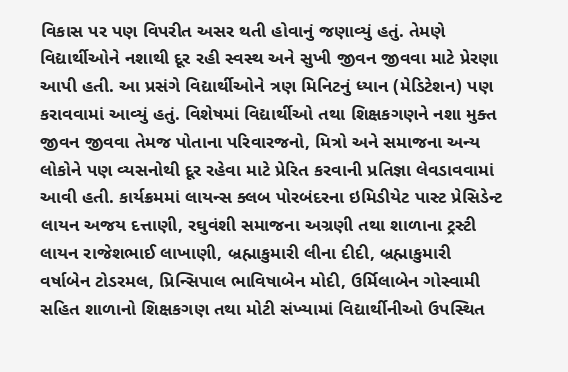વિકાસ પર પણ વિપરીત અસર થતી હોવાનું જણાવ્યું હતું. તેમણે વિદ્યાર્થીઓને નશાથી દૂર રહી સ્વસ્થ અને સુખી જીવન જીવવા માટે પ્રેરણા આપી હતી. આ પ્રસંગે વિદ્યાર્થીઓને ત્રણ મિનિટનું ધ્યાન (મેડિટેશન) પણ કરાવવામાં આવ્યું હતું. વિશેષમાં વિદ્યાર્થીઓ તથા શિક્ષકગણને નશા મુક્ત જીવન જીવવા તેમજ પોતાના પરિવારજનો, મિત્રો અને સમાજના અન્ય લોકોને પણ વ્યસનોથી દૂર રહેવા માટે પ્રેરિત કરવાની પ્રતિજ્ઞા લેવડાવવામાં આવી હતી. કાર્યક્રમમાં લાયન્સ ક્લબ પોરબંદરના ઇમિડીયેટ પાસ્ટ પ્રેસિડેન્ટ લાયન અજય દત્તાણી, રઘુવંશી સમાજના અગ્રણી તથા શાળાના ટ્રસ્ટી લાયન રાજેશભાઈ લાખાણી, બ્રહ્માકુમારી લીના દીદી, બ્રહ્માકુમારી વર્ષાબેન ટોડરમલ, પ્રિન્સિપાલ ભાવિષાબેન મોદી, ઉર્મિલાબેન ગોસ્વામી સહિત શાળાનો શિક્ષકગણ તથા મોટી સંખ્યામાં વિદ્યાર્થીનીઓ ઉપસ્થિત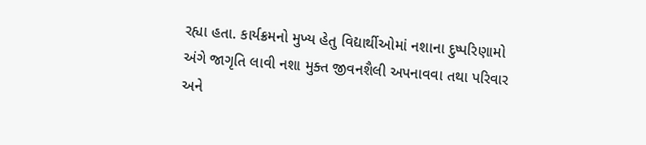રહ્યા હતા. કાર્યક્રમનો મુખ્ય હેતુ વિદ્યાર્થીઓમાં નશાના દુષ્પરિણામો અંગે જાગૃતિ લાવી નશા મુક્ત જીવનશૈલી અપનાવવા તથા પરિવાર અને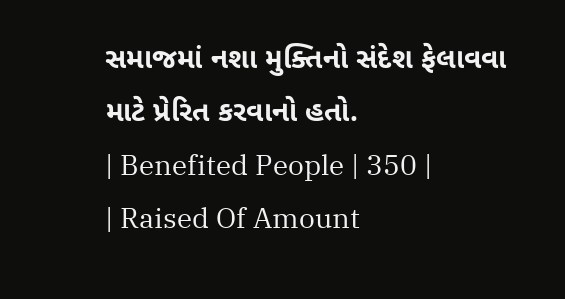સમાજમાં નશા મુક્તિનો સંદેશ ફેલાવવા માટે પ્રેરિત કરવાનો હતો.
| Benefited People | 350 |
| Raised Of Amount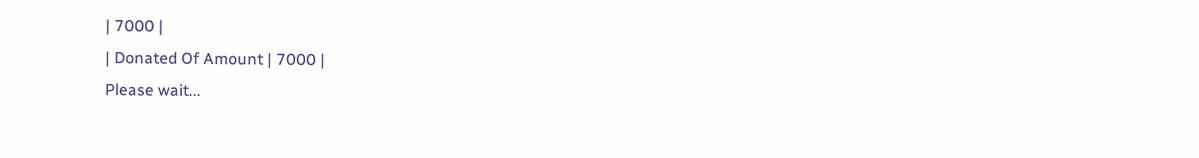| 7000 |
| Donated Of Amount | 7000 |
Please wait...